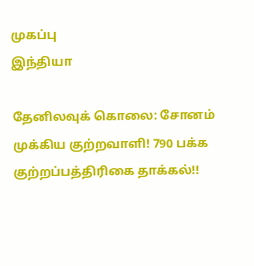முகப்பு
இந்தியா

தேனிலவுக் கொலை: சோனம் முக்கிய குற்றவாளி! 790 பக்க குற்றப்பத்திரிகை தாக்கல்!!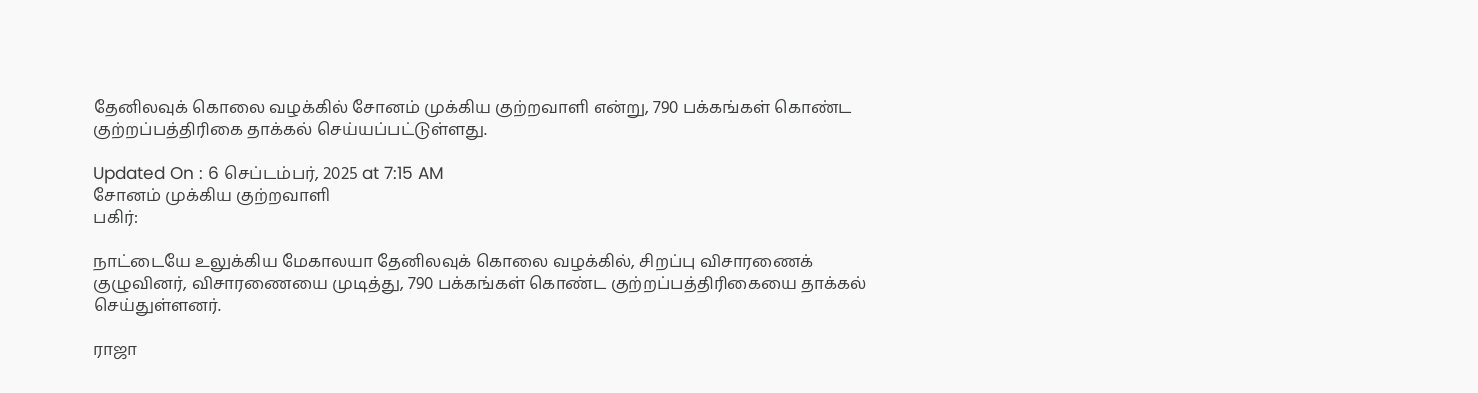தேனிலவுக் கொலை வழக்கில் சோனம் முக்கிய குற்றவாளி என்று, 790 பக்கங்கள் கொண்ட குற்றப்பத்திரிகை தாக்கல் செய்யப்பட்டுள்ளது.

Updated On : 6 செப்டம்பர், 2025 at 7:15 AM
சோனம் முக்கிய குற்றவாளி
பகிர்:

நாட்டையே உலுக்கிய மேகாலயா தேனிலவுக் கொலை வழக்கில், சிறப்பு விசாரணைக் குழுவினர், விசாரணையை முடித்து, 790 பக்கங்கள் கொண்ட குற்றப்பத்திரிகையை தாக்கல் செய்துள்ளனர்.

ராஜா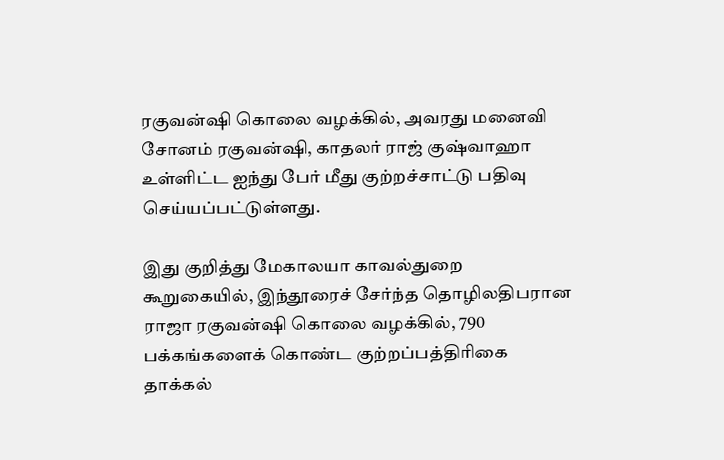ரகுவன்ஷி கொலை வழக்கில், அவரது மனைவி சோனம் ரகுவன்ஷி, காதலர் ராஜ் குஷ்வாஹா உள்ளிட்ட ஐந்து பேர் மீது குற்றச்சாட்டு பதிவு செய்யப்பட்டுள்ளது.

இது குறித்து மேகாலயா காவல்துறை கூறுகையில், இந்தூரைச் சேர்ந்த தொழிலதிபரான ராஜா ரகுவன்ஷி கொலை வழக்கில், 790 பக்கங்களைக் கொண்ட குற்றப்பத்திரிகை தாக்கல்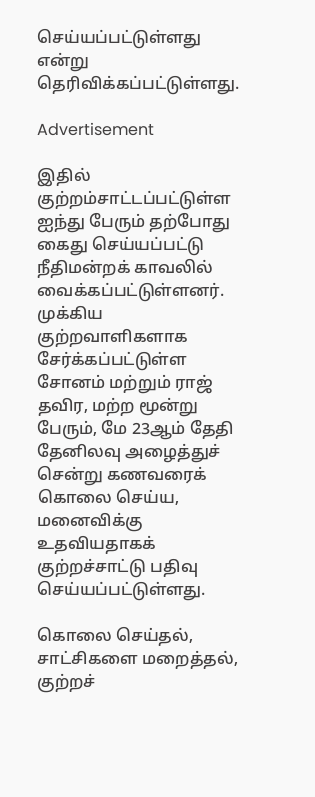செய்யப்பட்டுள்ளது என்று தெரிவிக்கப்பட்டுள்ளது.

Advertisement

இதில் குற்றம்சாட்டப்பட்டுள்ள ஐந்து பேரும் தற்போது கைது செய்யப்பட்டு நீதிமன்றக் காவலில் வைக்கப்பட்டுள்ளனர். முக்கிய குற்றவாளிகளாக சேர்க்கப்பட்டுள்ள சோனம் மற்றும் ராஜ் தவிர, மற்ற மூன்று பேரும், மே 23ஆம் தேதி தேனிலவு அழைத்துச் சென்று கணவரைக் கொலை செய்ய, மனைவிக்கு உதவியதாகக் குற்றச்சாட்டு பதிவு செய்யப்பட்டுள்ளது.

கொலை செய்தல், சாட்சிகளை மறைத்தல், குற்றச்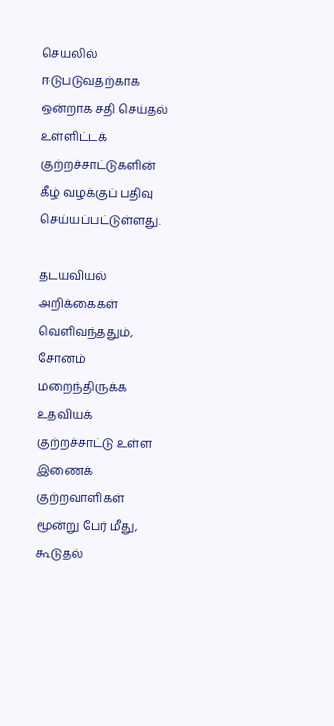செயலில் ஈடுபடுவதற்காக ஒன்றாக சதி செய்தல் உள்ளிட்டக் குற்றச்சாட்டுகளின் கீழ் வழக்குப் பதிவு செய்யப்பட்டுள்ளது.

தடயவியல் அறிக்கைகள் வெளிவந்ததும், சோனம் மறைந்திருக்க உதவியக் குற்றச்சாட்டு உள்ள இணைக் குற்றவாளிகள் மூன்று பேர் மீது, கூடுதல்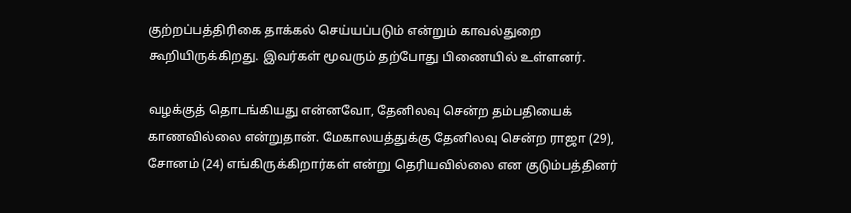குற்றப்பத்திரிகை தாக்கல் செய்யப்படும் என்றும் காவல்துறை கூறியிருக்கிறது. இவர்கள் மூவரும் தற்போது பிணையில் உள்ளனர்.

வழக்குத் தொடங்கியது என்னவோ, தேனிலவு சென்ற தம்பதியைக் காணவில்லை என்றுதான். மேகாலயத்துக்கு தேனிலவு சென்ற ராஜா (29), சோனம் (24) எங்கிருக்கிறார்கள் என்று தெரியவில்லை என குடும்பத்தினர்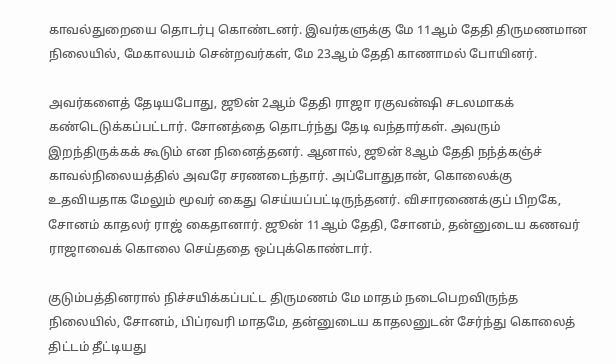காவல்துறையை தொடர்பு கொண்டனர். இவர்களுக்கு மே 11ஆம் தேதி திருமணமான நிலையில், மேகாலயம் சென்றவர்கள், மே 23ஆம் தேதி காணாமல் போயினர்.

அவர்களைத் தேடியபோது, ஜூன் 2ஆம் தேதி ராஜா ரகுவன்ஷி சடலமாகக் கண்டெடுக்கப்பட்டார். சோனத்தை தொடர்ந்து தேடி வந்தார்கள். அவரும் இறந்திருக்கக் கூடும் என நினைத்தனர். ஆனால், ஜூன் 8ஆம் தேதி நந்த்கஞ்ச் காவல்நிலையத்தில் அவரே சரணடைந்தார். அப்போதுதான், கொலைக்கு உதவியதாக மேலும் மூவர் கைது செய்யப்பட்டிருந்தனர். விசாரணைக்குப் பிறகே, சோனம் காதலர் ராஜ் கைதானார். ஜூன் 11ஆம் தேதி, சோனம், தன்னுடைய கணவர் ராஜாவைக் கொலை செய்ததை ஒப்புக்கொண்டார்.

குடும்பத்தினரால் நிச்சயிக்கப்பட்ட திருமணம் மே மாதம் நடைபெறவிருந்த நிலையில், சோனம், பிப்ரவரி மாதமே, தன்னுடைய காதலனுடன் சேர்ந்து கொலைத் திட்டம் தீட்டியது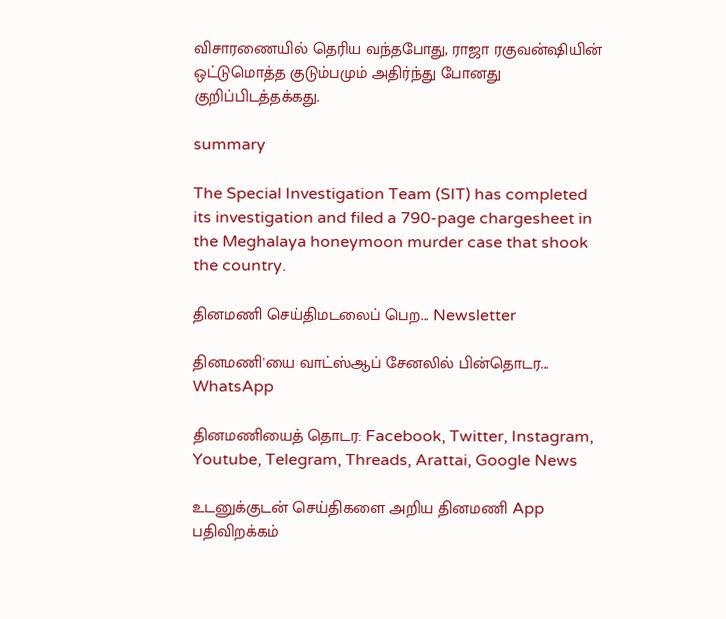விசாரணையில் தெரிய வந்தபோது, ராஜா ரகுவன்ஷியின் ஒட்டுமொத்த குடும்பமும் அதிர்ந்து போனது குறிப்பிடத்தக்கது.

summary

The Special Investigation Team (SIT) has completed its investigation and filed a 790-page chargesheet in the Meghalaya honeymoon murder case that shook the country.

தினமணி செய்திமடலைப் பெற... Newsletter

தினமணி'யை வாட்ஸ்ஆப் சேனலில் பின்தொடர... WhatsApp

தினமணியைத் தொடர: Facebook, Twitter, Instagram, Youtube, Telegram, Threads, Arattai, Google News

உடனுக்குடன் செய்திகளை அறிய தினமணி App பதிவிறக்கம்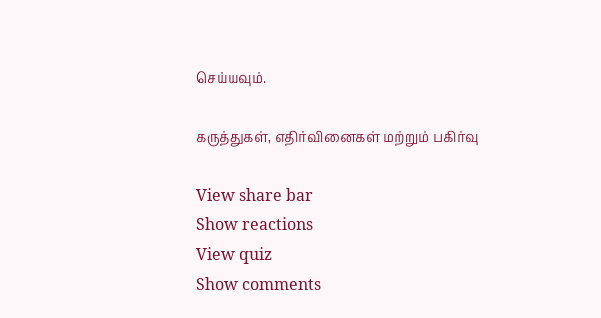செய்யவும்.

கருத்துகள், எதிர்வினைகள் மற்றும் பகிர்வு

View share bar
Show reactions
View quiz
Show comments